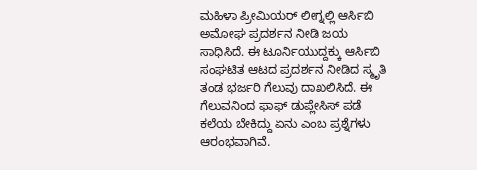ಮಹಿಳಾ ಪ್ರೀಮಿಯರ್ ಲೀಗ್ನಲ್ಲಿ ಆರ್ಸಿಬಿ ಅಮೋಘ ಪ್ರದರ್ಶನ ನೀಡಿ ಜಯ ಸಾಧಿಸಿದೆ. ಈ ಟೂರ್ನಿಯುದ್ದಕ್ಕು ಆರ್ಸಿಬಿ ಸಂಘಟಿತ ಆಟದ ಪ್ರದರ್ಶನ ನೀಡಿದ ಸ್ಮೃತಿ ತಂಡ ಭರ್ಜರಿ ಗೆಲುವು ದಾಖಲಿಸಿದೆ. ಈ ಗೆಲುವನಿಂದ ಫಾಫ್ ಡುಪ್ಲೇಸಿಸ್ ಪಡೆ ಕಲೆಯ ಬೇಕಿದ್ದು ಏನು ಎಂಬ ಪ್ರಶ್ನೆಗಳು ಆರಂಭವಾಗಿವೆ.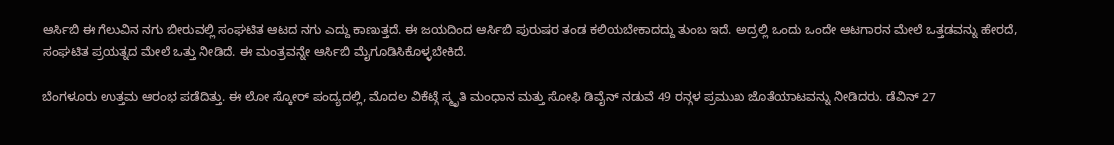ಆರ್ಸಿಬಿ ಈ ಗೆಲುವಿನ ನಗು ಬೀರುವಲ್ಲಿ ಸಂಘಟಿತ ಆಟದ ನಗು ಎದ್ದು ಕಾಣುತ್ತದೆ. ಈ ಜಯದಿಂದ ಆರ್ಸಿಬಿ ಪುರುಷರ ತಂಡ ಕಲಿಯಬೇಕಾದದ್ದು ತುಂಬ ಇದೆ. ಅದ್ರಲ್ಲಿ ಒಂದು ಒಂದೇ ಆಟಗಾರನ ಮೇಲೆ ಒತ್ತಡವನ್ನು ಹೇರದೆ, ಸಂಘಟಿತ ಪ್ರಯತ್ನದ ಮೇಲೆ ಒತ್ತು ನೀಡಿದೆ. ಈ ಮಂತ್ರವನ್ನೇ ಆರ್ಸಿಬಿ ಮೈಗೂಡಿಸಿಕೊಳ್ಳಬೇಕಿದೆ.

ಬೆಂಗಳೂರು ಉತ್ತಮ ಆರಂಭ ಪಡೆದಿತ್ತು. ಈ ಲೋ ಸ್ಕೋರ್ ಪಂದ್ಯದಲ್ಲಿ, ಮೊದಲ ವಿಕೆಟ್ಗೆ ಸ್ಮೃತಿ ಮಂಧಾನ ಮತ್ತು ಸೋಫಿ ಡಿವೈನ್ ನಡುವೆ 49 ರನ್ಗಳ ಪ್ರಮುಖ ಜೊತೆಯಾಟವನ್ನು ನೀಡಿದರು. ಡೆವಿನ್ 27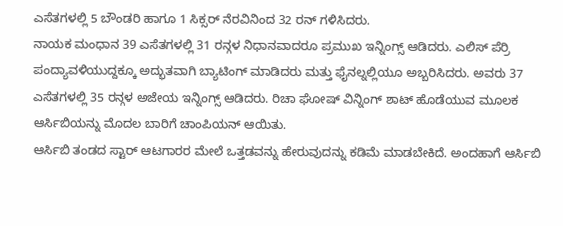ಎಸೆತಗಳಲ್ಲಿ 5 ಬೌಂಡರಿ ಹಾಗೂ 1 ಸಿಕ್ಸರ್ ನೆರವಿನಿಂದ 32 ರನ್ ಗಳಿಸಿದರು.
ನಾಯಕ ಮಂಧಾನ 39 ಎಸೆತಗಳಲ್ಲಿ 31 ರನ್ಗಳ ನಿಧಾನವಾದರೂ ಪ್ರಮುಖ ಇನ್ನಿಂಗ್ಸ್ ಆಡಿದರು. ಎಲಿಸ್ ಪೆರ್ರಿ ಪಂದ್ಯಾವಳಿಯುದ್ದಕ್ಕೂ ಅದ್ಭುತವಾಗಿ ಬ್ಯಾಟಿಂಗ್ ಮಾಡಿದರು ಮತ್ತು ಫೈನಲ್ನಲ್ಲಿಯೂ ಅಬ್ಬರಿಸಿದರು. ಅವರು 37 ಎಸೆತಗಳಲ್ಲಿ 35 ರನ್ಗಳ ಅಜೇಯ ಇನ್ನಿಂಗ್ಸ್ ಆಡಿದರು. ರಿಚಾ ಘೋಷ್ ವಿನ್ನಿಂಗ್ ಶಾಟ್ ಹೊಡೆಯುವ ಮೂಲಕ ಆರ್ಸಿಬಿಯನ್ನು ಮೊದಲ ಬಾರಿಗೆ ಚಾಂಪಿಯನ್ ಆಯಿತು.
ಆರ್ಸಿಬಿ ತಂಡದ ಸ್ಟಾರ್ ಆಟಗಾರರ ಮೇಲೆ ಒತ್ತಡವನ್ನು ಹೇರುವುದನ್ನು ಕಡಿಮೆ ಮಾಡಬೇಕಿದೆ. ಅಂದಹಾಗೆ ಆರ್ಸಿಬಿ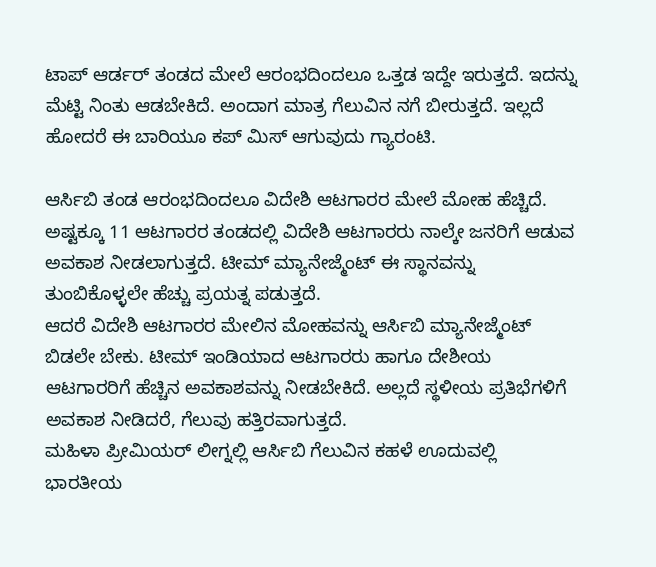ಟಾಪ್ ಆರ್ಡರ್ ತಂಡದ ಮೇಲೆ ಆರಂಭದಿಂದಲೂ ಒತ್ತಡ ಇದ್ದೇ ಇರುತ್ತದೆ. ಇದನ್ನು ಮೆಟ್ಟಿ ನಿಂತು ಆಡಬೇಕಿದೆ. ಅಂದಾಗ ಮಾತ್ರ ಗೆಲುವಿನ ನಗೆ ಬೀರುತ್ತದೆ. ಇಲ್ಲದೆ ಹೋದರೆ ಈ ಬಾರಿಯೂ ಕಪ್ ಮಿಸ್ ಆಗುವುದು ಗ್ಯಾರಂಟಿ.

ಆರ್ಸಿಬಿ ತಂಡ ಆರಂಭದಿಂದಲೂ ವಿದೇಶಿ ಆಟಗಾರರ ಮೇಲೆ ಮೋಹ ಹೆಚ್ಚಿದೆ. ಅಷ್ಟಕ್ಕೂ 11 ಆಟಗಾರರ ತಂಡದಲ್ಲಿ ವಿದೇಶಿ ಆಟಗಾರರು ನಾಲ್ಕೇ ಜನರಿಗೆ ಆಡುವ ಅವಕಾಶ ನೀಡಲಾಗುತ್ತದೆ. ಟೀಮ್ ಮ್ಯಾನೇಜ್ಮೆಂಟ್ ಈ ಸ್ಥಾನವನ್ನು ತುಂಬಿಕೊಳ್ಳಲೇ ಹೆಚ್ಚು ಪ್ರಯತ್ನ ಪಡುತ್ತದೆ.
ಆದರೆ ವಿದೇಶಿ ಆಟಗಾರರ ಮೇಲಿನ ಮೋಹವನ್ನು ಆರ್ಸಿಬಿ ಮ್ಯಾನೇಜ್ಮೆಂಟ್ ಬಿಡಲೇ ಬೇಕು. ಟೀಮ್ ಇಂಡಿಯಾದ ಆಟಗಾರರು ಹಾಗೂ ದೇಶೀಯ ಆಟಗಾರರಿಗೆ ಹೆಚ್ಚಿನ ಅವಕಾಶವನ್ನು ನೀಡಬೇಕಿದೆ. ಅಲ್ಲದೆ ಸ್ಥಳೀಯ ಪ್ರತಿಭೆಗಳಿಗೆ ಅವಕಾಶ ನೀಡಿದರೆ, ಗೆಲುವು ಹತ್ತಿರವಾಗುತ್ತದೆ.
ಮಹಿಳಾ ಪ್ರೀಮಿಯರ್ ಲೀಗ್ನಲ್ಲಿ ಆರ್ಸಿಬಿ ಗೆಲುವಿನ ಕಹಳೆ ಊದುವಲ್ಲಿ ಭಾರತೀಯ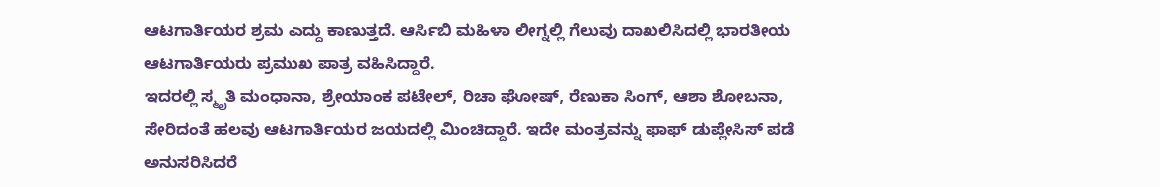ಆಟಗಾರ್ತಿಯರ ಶ್ರಮ ಎದ್ದು ಕಾಣುತ್ತದೆ. ಆರ್ಸಿಬಿ ಮಹಿಳಾ ಲೀಗ್ನಲ್ಲಿ ಗೆಲುವು ದಾಖಲಿಸಿದಲ್ಲಿ ಭಾರತೀಯ ಆಟಗಾರ್ತಿಯರು ಪ್ರಮುಖ ಪಾತ್ರ ವಹಿಸಿದ್ದಾರೆ.
ಇದರಲ್ಲಿ ಸ್ಮೃತಿ ಮಂಧಾನಾ, ಶ್ರೇಯಾಂಕ ಪಟೇಲ್, ರಿಚಾ ಘೋಷ್, ರೆಣುಕಾ ಸಿಂಗ್, ಆಶಾ ಶೋಬನಾ, ಸೇರಿದಂತೆ ಹಲವು ಆಟಗಾರ್ತಿಯರ ಜಯದಲ್ಲಿ ಮಿಂಚಿದ್ದಾರೆ. ಇದೇ ಮಂತ್ರವನ್ನು ಫಾಫ್ ಡುಪ್ಲೇಸಿಸ್ ಪಡೆ ಅನುಸರಿಸಿದರೆ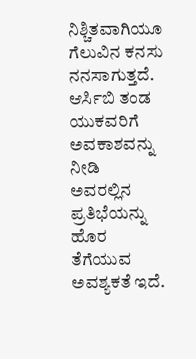ನಿಶ್ಚಿತವಾಗಿಯೂ ಗೆಲುವಿನ ಕನಸು ನನಸಾಗುತ್ತದೆ.
ಆರ್ಸಿಬಿ ತಂಡ ಯುಕವರಿಗೆ ಅವಕಾಶವನ್ನು ನೀಡಿ ಅವರಲ್ಲಿನ ಪ್ರತಿಭೆಯನ್ನು ಹೊರ ತೆಗೆಯುವ ಅವಶ್ಯಕತೆ ಇದೆ.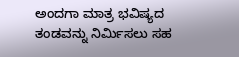ಅಂದಗಾ ಮಾತ್ರ ಭವಿಷ್ಯದ ತಂಡವನ್ನು ನಿರ್ಮಿಸಲು ಸಹ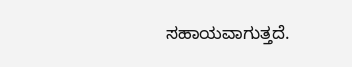ಸಹಾಯವಾಗುತ್ತದೆ.